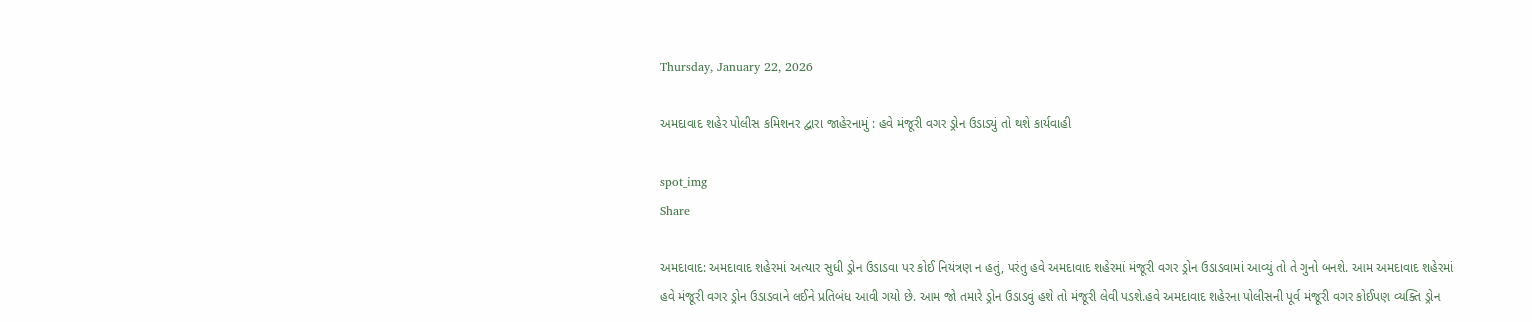Thursday, January 22, 2026

અમદાવાદ શહેર પોલીસ કમિશનર દ્વારા જાહેરનામું : હવે મંજૂરી વગર ડ્રોન ઉડાડ્યું તો થશે કાર્યવાહી

spot_img
Share

અમદાવાદ: અમદાવાદ શહેરમાં અત્યાર સુધી ડ્રોન ઉડાડવા પર કોઈ નિયંત્રણ ન હતું, પરંતુ હવે અમદાવાદ શહેરમાં મંજૂરી વગર ડ્રોન ઉડાડવામાં આવ્યું તો તે ગુનો બનશે. આમ અમદાવાદ શહેરમાં હવે મંજૂરી વગર ડ્રોન ઉડાડવાને લઈને પ્રતિબંધ આવી ગયો છે. આમ જો તમારે ડ્રોન ઉડાડવું હશે તો મંજૂરી લેવી પડશે.હવે અમદાવાદ શહેરના પોલીસની પૂર્વ મંજૂરી વગર કોઈપણ વ્યક્તિ ડ્રોન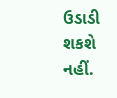ઉડાડી શકશે નહીં.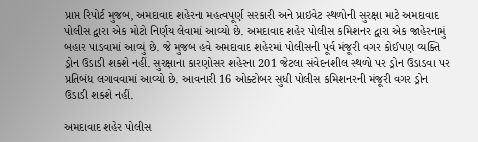પ્રાપ્ત રિપોર્ટ મુજબ, અમદાવાદ શહેરના મહત્વપૂર્ણ સરકારી અને પ્રાઇવેટ સ્થળોની સુરક્ષા માટે અમદાવાદ પોલીસ દ્વારા એક મોટો નિર્ણય લેવામાં આવ્યો છે. અમદાવાદ શહેર પોલીસ કમિશનર દ્વારા એક જાહેરનામું બહાર પાડવામાં આવ્યું છે. જે મુજબ હવે અમદાવાદ શહેરમાં પોલીસની પૂર્વ મંજૂરી વગર કોઈપણ વ્યક્તિ ડ્રોન ઉડાડી શકશે નહીં. સુરક્ષાના કારણોસર શહેરના 201 જેટલા સંવેદનશીલ સ્થળો પર ડ્રોન ઉડાડવા પર પ્રતિબંધ લગાવવામાં આવ્યો છે. આવનારી 16 ઓક્ટોબર સુધી પોલીસ કમિશનરની મંજૂરી વગર ડ્રોન ઉડાડી શકશે નહીં.

અમદાવાદ શહેર પોલીસ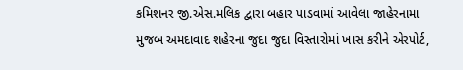કમિશનર જી.એસ.મલિક દ્વારા બહાર પાડવામાં આવેલા જાહેરનામા મુજબ અમદાવાદ શહેરના જુદા જુદા વિસ્તારોમાં ખાસ કરીને એરપોર્ટ,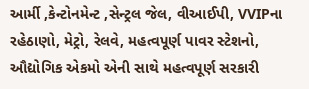આર્મી ,કેન્ટોનમેન્ટ ,સેન્ટ્રલ જેલ, વીઆઈપી, VVIPના રહેઠાણો, મેટ્રો, રેલવે, મહત્વપૂર્ણ પાવર સ્ટેશનો, ઔદ્યોગિક એકમો એની સાથે મહત્વપૂર્ણ સરકારી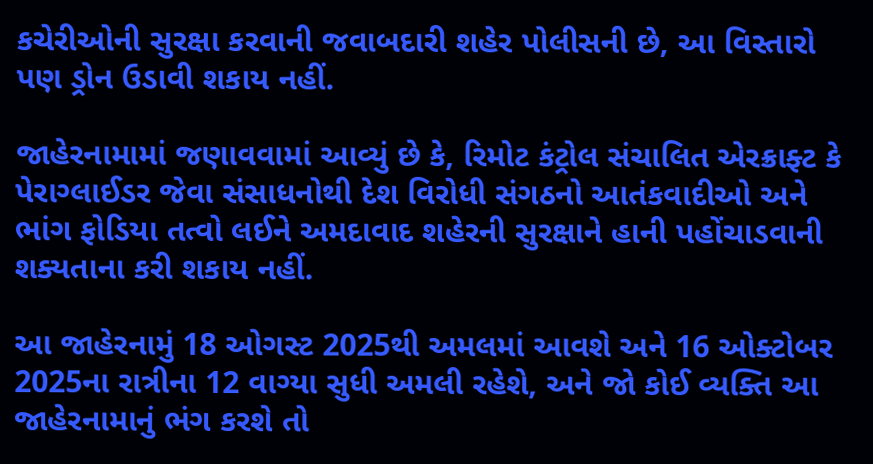કચેરીઓની સુરક્ષા કરવાની જવાબદારી શહેર પોલીસની છે, આ વિસ્તારો પણ ડ્રોન ઉડાવી શકાય નહીં.

જાહેરનામામાં જણાવવામાં આવ્યું છે કે, રિમોટ કંટ્રોલ સંચાલિત એરક્રાફ્ટ કે પેરાગ્લાઈડર જેવા સંસાધનોથી દેશ વિરોધી સંગઠનો આતંકવાદીઓ અને ભાંગ ફોડિયા તત્વો લઈને અમદાવાદ શહેરની સુરક્ષાને હાની પહોંચાડવાની શક્યતાના કરી શકાય નહીં.

આ જાહેરનામું 18 ઓગસ્ટ 2025થી અમલમાં આવશે અને 16 ઓક્ટોબર 2025ના રાત્રીના 12 વાગ્યા સુધી અમલી રહેશે, અને જો કોઈ વ્યક્તિ આ જાહેરનામાનું ભંગ કરશે તો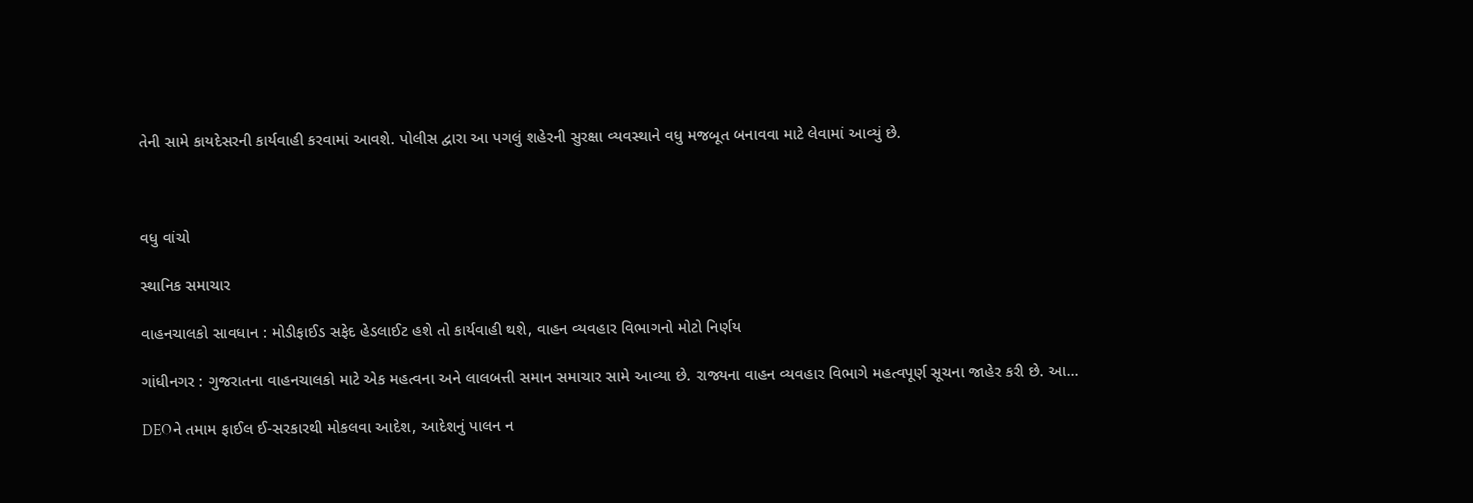તેની સામે કાયદેસરની કાર્યવાહી કરવામાં આવશે. પોલીસ દ્વારા આ પગલું શહેરની સુરક્ષા વ્યવસ્થાને વધુ મજબૂત બનાવવા માટે લેવામાં આવ્યું છે.



વધુ વાંચો

સ્થાનિક સમાચાર

વાહનચાલકો સાવધાન : મોડીફાઈડ સફેદ હેડલાઈટ હશે તો કાર્યવાહી થશે, વાહન વ્યવહાર વિભાગનો મોટો નિર્ણય

ગાંધીનગર : ગુજરાતના વાહનચાલકો માટે એક મહત્વના અને લાલબત્તી સમાન સમાચાર સામે આવ્યા છે. રાજ્યના વાહન વ્યવહાર વિભાગે મહત્વપૂર્ણ સૂચના જાહેર કરી છે. આ...

DEOને તમામ ફાઈલ ઈ-સરકારથી મોકલવા આદેશ, આદેશનું પાલન ન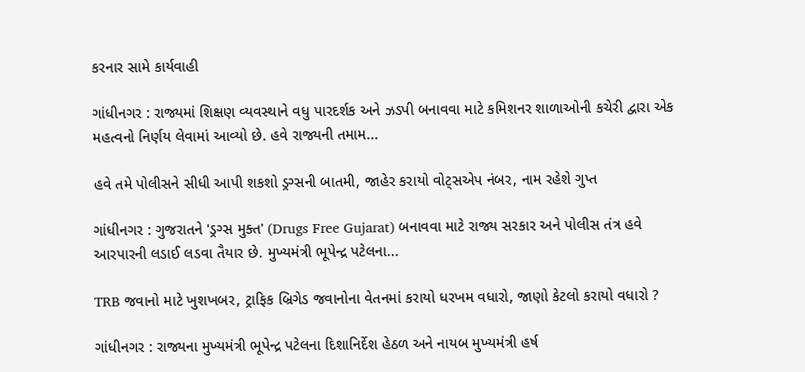કરનાર સામે કાર્યવાહી

ગાંધીનગર : રાજ્યમાં શિક્ષણ વ્યવસ્થાને વધુ પારદર્શક અને ઝડપી બનાવવા માટે કમિશનર શાળાઓની કચેરી દ્વારા એક મહત્વનો નિર્ણય લેવામાં આવ્યો છે. હવે રાજ્યની તમામ...

હવે તમે પોલીસને સીધી આપી શકશો ડ્રગ્સની બાતમી, જાહેર કરાયો વોટ્સએપ નંબર, નામ રહેશે ગુપ્ત

ગાંધીનગર : ગુજરાતને 'ડ્રગ્સ મુક્ત' (Drugs Free Gujarat) બનાવવા માટે રાજ્ય સરકાર અને પોલીસ તંત્ર હવે આરપારની લડાઈ લડવા તૈયાર છે. મુખ્યમંત્રી ભૂપેન્દ્ર પટેલના...

TRB જવાનો માટે ખુશખબર, ટ્રાફિક બ્રિગેડ જવાનોના વેતનમાં કરાયો ધરખમ વધારો, જાણો કેટલો કરાયો વધારો ?

ગાંધીનગર : રાજ્યના મુખ્યમંત્રી ભૂપેન્દ્ર પટેલના દિશાનિર્દેશ હેઠળ અને નાયબ મુખ્યમંત્રી હર્ષ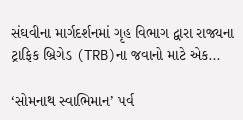સંઘવીના માર્ગદર્શનમાં ગૃહ વિભાગ દ્વારા રાજ્યના ટ્રાફિક બ્રિગેડ (TRB)ના જવાનો માટે એક...

‘સોમનાથ સ્વાભિમાન’ પર્વ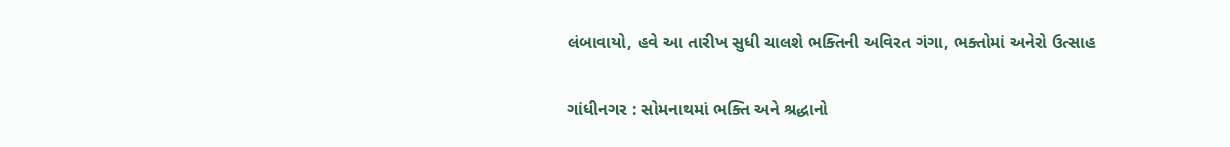લંબાવાયો, હવે આ તારીખ સુધી ચાલશે ભક્તિની અવિરત ગંગા, ભક્તોમાં અનેરો ઉત્સાહ

ગાંધીનગર : સોમનાથમાં ભક્તિ અને શ્રદ્ધાનો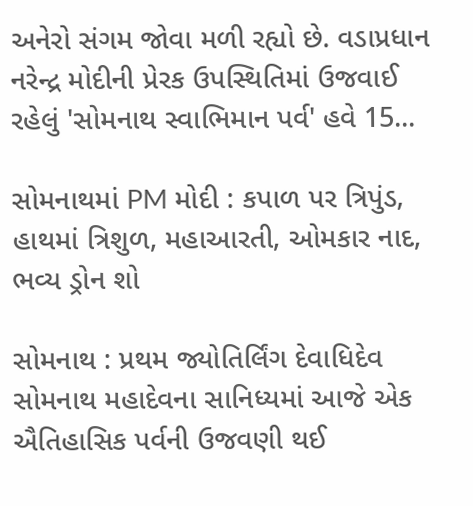અનેરો સંગમ જોવા મળી રહ્યો છે. વડાપ્રધાન નરેન્દ્ર મોદીની પ્રેરક ઉપસ્થિતિમાં ઉજવાઈ રહેલું 'સોમનાથ સ્વાભિમાન પર્વ' હવે 15...

સોમનાથમાં PM મોદી : કપાળ પર ત્રિપુંડ, હાથમાં ત્રિશુળ, મહાઆરતી, ઓમકાર નાદ, ભવ્ય ડ્રોન શો

સોમનાથ : પ્રથમ જ્યોતિર્લિંગ દેવાધિદેવ સોમનાથ મહાદેવના સાનિધ્યમાં આજે એક ઐતિહાસિક પર્વની ઉજવણી થઈ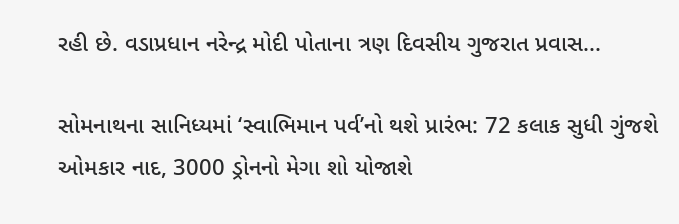રહી છે. વડાપ્રધાન નરેન્દ્ર મોદી પોતાના ત્રણ દિવસીય ગુજરાત પ્રવાસ...

સોમનાથના સાનિધ્યમાં ‘સ્વાભિમાન પર્વ’નો થશે પ્રારંભ: 72 કલાક સુધી ગુંજશે ઓમકાર નાદ, 3000 ડ્રોનનો મેગા શો યોજાશે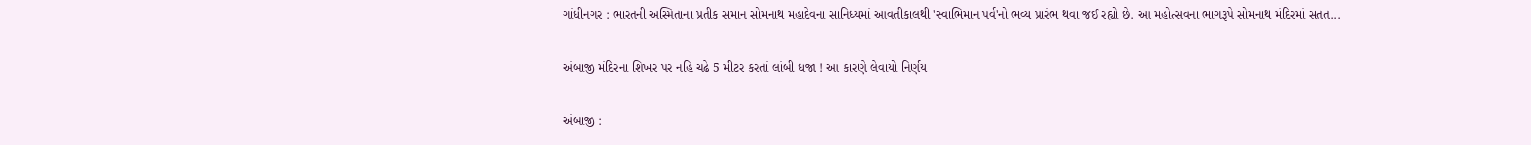ગાંધીનગર : ભારતની અસ્મિતાના પ્રતીક સમાન સોમનાથ મહાદેવના સાનિધ્યમાં આવતીકાલથી 'સ્વાભિમાન પર્વ'નો ભવ્ય પ્રારંભ થવા જઈ રહ્યો છે. આ મહોત્સવના ભાગરૂપે સોમનાથ મંદિરમાં સતત...

અંબાજી મંદિરના શિખર પર નહિ ચઢે 5 મીટર કરતાં લાંબી ધજા ! આ કારણે લેવાયો નિર્ણય

અંબાજી :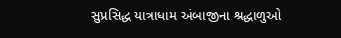સુપ્રસિદ્ધ યાત્રાધામ અંબાજીના શ્રદ્ધાળુઓ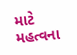માટે મહત્વના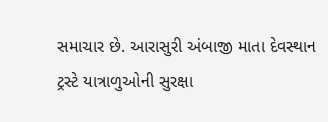સમાચાર છે. આરાસુરી અંબાજી માતા દેવસ્થાન ટ્રસ્ટે યાત્રાળુઓની સુરક્ષા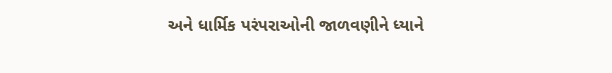અને ધાર્મિક પરંપરાઓની જાળવણીને ધ્યાને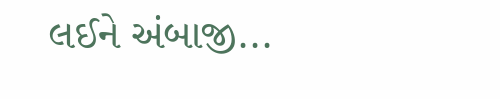લઈને અંબાજી...